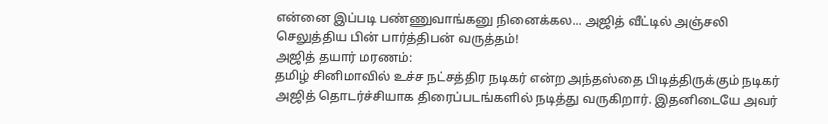என்னை இப்படி பண்ணுவாங்கனு நினைக்கல... அஜித் வீட்டில் அஞ்சலி செலுத்திய பின் பார்த்திபன் வருத்தம்!
அஜித் தயார் மரணம்:
தமிழ் சினிமாவில் உச்ச நட்சத்திர நடிகர் என்ற அந்தஸ்தை பிடித்திருக்கும் நடிகர் அஜித் தொடர்ச்சியாக திரைப்படங்களில் நடித்து வருகிறார். இதனிடையே அவர்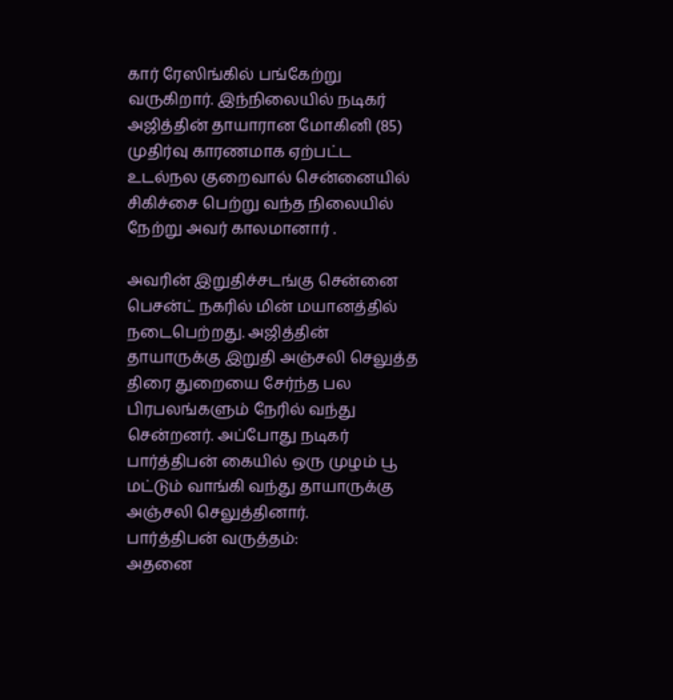கார் ரேஸிங்கில் பங்கேற்று வருகிறார். இந்நிலையில் நடிகர் அஜித்தின் தாயாரான மோகினி (85) முதிர்வு காரணமாக ஏற்பட்ட உடல்நல குறைவால் சென்னையில் சிகிச்சை பெற்று வந்த நிலையில் நேற்று அவர் காலமானார் .

அவரின் இறுதிச்சடங்கு சென்னை பெசன்ட் நகரில் மின் மயானத்தில் நடைபெற்றது. அஜித்தின் தாயாருக்கு இறுதி அஞ்சலி செலுத்த திரை துறையை சேர்ந்த பல பிரபலங்களும் நேரில் வந்து சென்றனர். அப்போது நடிகர் பார்த்திபன் கையில் ஒரு முழம் பூ மட்டும் வாங்கி வந்து தாயாருக்கு அஞ்சலி செலுத்தினார்.
பார்த்திபன் வருத்தம்:
அதனை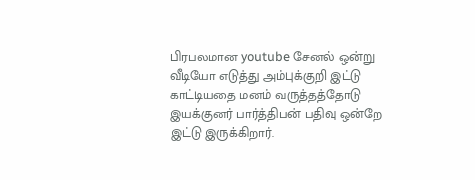பிரபலமான youtube சேனல் ஒன்று வீடியோ எடுத்து அம்புக்குறி இட்டு காட்டியதை மனம் வருத்தத்தோடு இயக்குனர் பார்த்திபன் பதிவு ஒன்றே இட்டு இருக்கிறார்.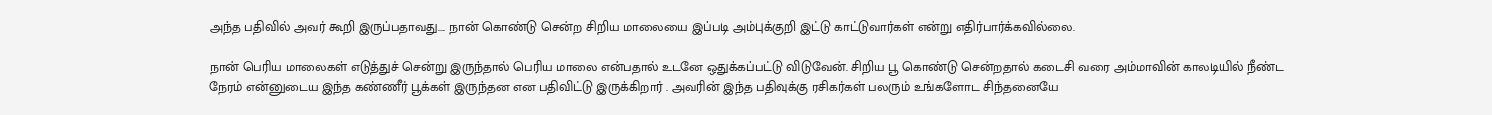அந்த பதிவில் அவர் கூறி இருப்பதாவது.... நான் கொண்டு சென்ற சிறிய மாலையை இப்படி அம்புக்குறி இட்டு காட்டுவார்கள் என்று எதிர்பார்க்கவில்லை.

நான் பெரிய மாலைகள் எடுத்துச் சென்று இருந்தால் பெரிய மாலை என்பதால் உடனே ஒதுக்கப்பட்டு விடுவேன். சிறிய பூ கொண்டு சென்றதால் கடைசி வரை அம்மாவின் காலடியில் நீண்ட நேரம் என்னுடைய இந்த கண்ணீர் பூக்கள் இருந்தன என பதிவிட்டு இருக்கிறார் . அவரின் இந்த பதிவுக்கு ரசிகர்கள் பலரும் உங்களோட சிந்தனையே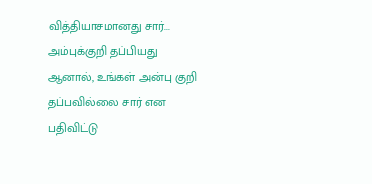வித்தியாசமானது சார்... அம்புக்குறி தப்பியது ஆனால், உங்கள் அன்பு குறி தப்பவில்லை சார் என பதிவிட்டு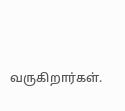வருகிறார்கள்.